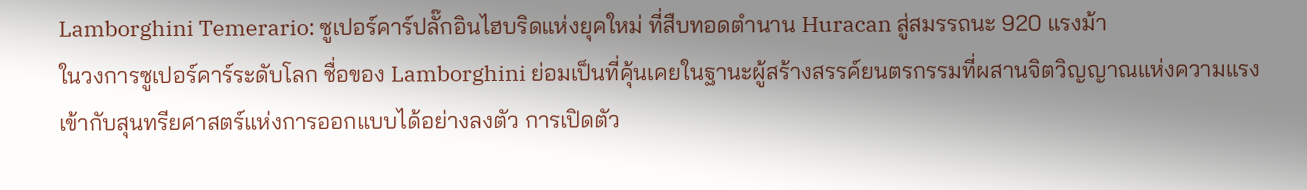Lamborghini Temerario: ซูเปอร์คาร์ปลั๊กอินไฮบริดแห่งยุคใหม่ ที่สืบทอดตำนาน Huracan สู่สมรรถนะ 920 แรงม้า
ในวงการซูเปอร์คาร์ระดับโลก ชื่อของ Lamborghini ย่อมเป็นที่คุ้นเคยในฐานะผู้สร้างสรรค์ยนตรกรรมที่ผสานจิตวิญญาณแห่งความแรงเข้ากับสุนทรียศาสตร์แห่งการออกแบบได้อย่างลงตัว การเปิดตัว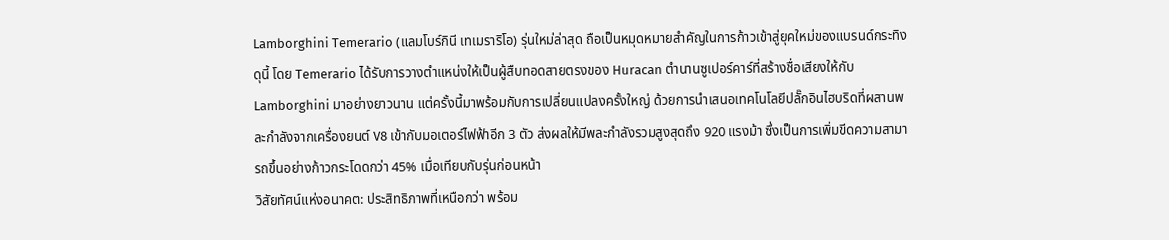Lamborghini Temerario (แลมโบร์กินี เทเมราริโอ) รุ่นใหม่ล่าสุด ถือเป็นหมุดหมายสำคัญในการก้าวเข้าสู่ยุคใหม่ของแบรนด์กระทิงดุนี้ โดย Temerario ได้รับการวางตำแหน่งให้เป็นผู้สืบทอดสายตรงของ Huracan ตำนานซูเปอร์คาร์ที่สร้างชื่อเสียงให้กับ Lamborghini มาอย่างยาวนาน แต่ครั้งนี้มาพร้อมกับการเปลี่ยนแปลงครั้งใหญ่ ด้วยการนำเสนอเทคโนโลยีปลั๊กอินไฮบริดที่ผสานพละกำลังจากเครื่องยนต์ V8 เข้ากับมอเตอร์ไฟฟ้าอีก 3 ตัว ส่งผลให้มีพละกำลังรวมสูงสุดถึง 920 แรงม้า ซึ่งเป็นการเพิ่มขีดความสามารถขึ้นอย่างก้าวกระโดดกว่า 45% เมื่อเทียบกับรุ่นก่อนหน้า
วิสัยทัศน์แห่งอนาคต: ประสิทธิภาพที่เหนือกว่า พร้อม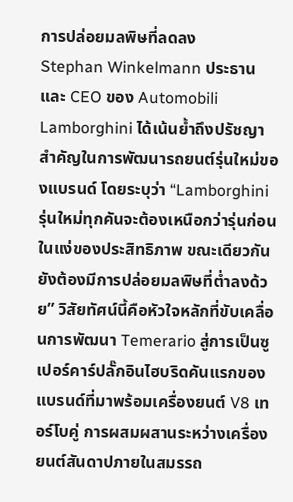การปล่อยมลพิษที่ลดลง
Stephan Winkelmann ประธานและ CEO ของ Automobili Lamborghini ได้เน้นย้ำถึงปรัชญาสำคัญในการพัฒนารถยนต์รุ่นใหม่ของแบรนด์ โดยระบุว่า “Lamborghini รุ่นใหม่ทุกคันจะต้องเหนือกว่ารุ่นก่อนในแง่ของประสิทธิภาพ ขณะเดียวกันยังต้องมีการปล่อยมลพิษที่ต่ำลงด้วย” วิสัยทัศน์นี้คือหัวใจหลักที่ขับเคลื่อนการพัฒนา Temerario สู่การเป็นซูเปอร์คาร์ปลั๊กอินไฮบริดคันแรกของแบรนด์ที่มาพร้อมเครื่องยนต์ V8 เทอร์โบคู่ การผสมผสานระหว่างเครื่องยนต์สันดาปภายในสมรรถ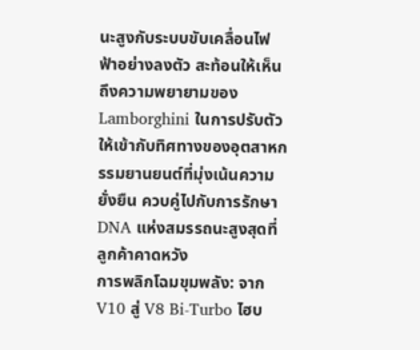นะสูงกับระบบขับเคลื่อนไฟฟ้าอย่างลงตัว สะท้อนให้เห็นถึงความพยายามของ Lamborghini ในการปรับตัวให้เข้ากับทิศทางของอุตสาหกรรมยานยนต์ที่มุ่งเน้นความยั่งยืน ควบคู่ไปกับการรักษา DNA แห่งสมรรถนะสูงสุดที่ลูกค้าคาดหวัง
การพลิกโฉมขุมพลัง: จาก V10 สู่ V8 Bi-Turbo ไฮบ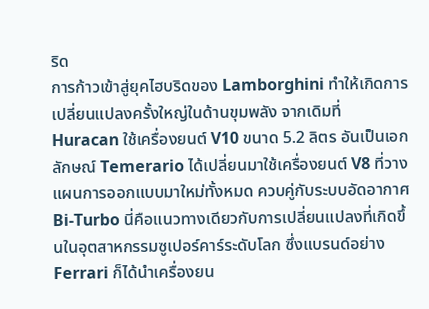ริด
การก้าวเข้าสู่ยุคไฮบริดของ Lamborghini ทำให้เกิดการเปลี่ยนแปลงครั้งใหญ่ในด้านขุมพลัง จากเดิมที่ Huracan ใช้เครื่องยนต์ V10 ขนาด 5.2 ลิตร อันเป็นเอกลักษณ์ Temerario ได้เปลี่ยนมาใช้เครื่องยนต์ V8 ที่วางแผนการออกแบบมาใหม่ทั้งหมด ควบคู่กับระบบอัดอากาศ Bi-Turbo นี่คือแนวทางเดียวกับการเปลี่ยนแปลงที่เกิดขึ้นในอุตสาหกรรมซูเปอร์คาร์ระดับโลก ซึ่งแบรนด์อย่าง Ferrari ก็ได้นำเครื่องยน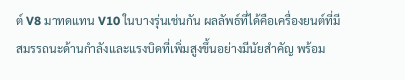ต์ V8 มาทดแทน V10 ในบางรุ่นเช่นกัน ผลลัพธ์ที่ได้คือเครื่องยนต์ที่มีสมรรถนะด้านกำลังและแรงบิดที่เพิ่มสูงขึ้นอย่างมีนัยสำคัญ พร้อม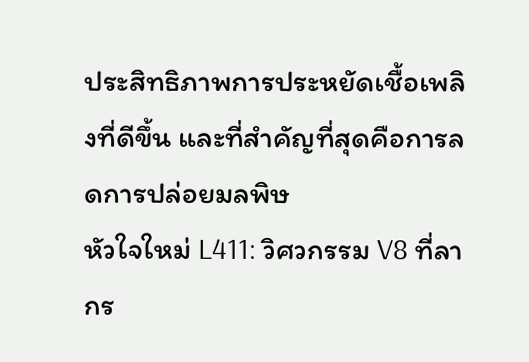ประสิทธิภาพการประหยัดเชื้อเพลิงที่ดีขึ้น และที่สำคัญที่สุดคือการลดการปล่อยมลพิษ
หัวใจใหม่ L411: วิศวกรรม V8 ที่ลากร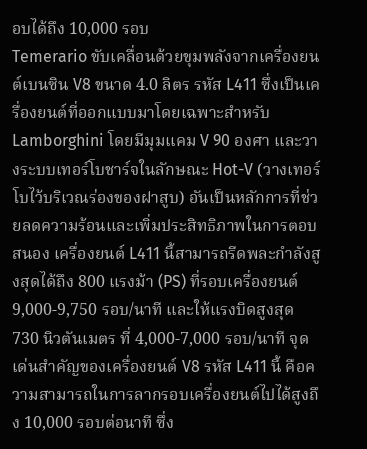อบได้ถึง 10,000 รอบ
Temerario ขับเคลื่อนด้วยขุมพลังจากเครื่องยนต์เบนซิน V8 ขนาด 4.0 ลิตร รหัส L411 ซึ่งเป็นเครื่องยนต์ที่ออกแบบมาโดยเฉพาะสำหรับ Lamborghini โดยมีมุมแคม V 90 องศา และวางระบบเทอร์โบชาร์จในลักษณะ Hot-V (วางเทอร์โบไว้บริเวณร่องของฝาสูบ) อันเป็นหลักการที่ช่วยลดความร้อนและเพิ่มประสิทธิภาพในการตอบสนอง เครื่องยนต์ L411 นี้สามารถรีดพละกำลังสูงสุดได้ถึง 800 แรงม้า (PS) ที่รอบเครื่องยนต์ 9,000-9,750 รอบ/นาที และให้แรงบิดสูงสุด 730 นิวตันเมตร ที่ 4,000-7,000 รอบ/นาที จุดเด่นสำคัญของเครื่องยนต์ V8 รหัส L411 นี้ คือความสามารถในการลากรอบเครื่องยนต์ไปได้สูงถึง 10,000 รอบต่อนาที ซึ่ง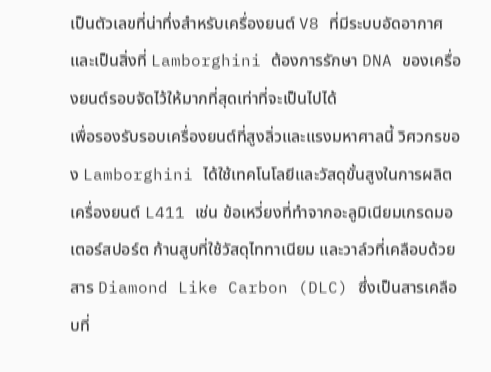เป็นตัวเลขที่น่าทึ่งสำหรับเครื่องยนต์ V8 ที่มีระบบอัดอากาศ และเป็นสิ่งที่ Lamborghini ต้องการรักษา DNA ของเครื่องยนต์รอบจัดไว้ให้มากที่สุดเท่าที่จะเป็นไปได้
เพื่อรองรับรอบเครื่องยนต์ที่สูงลิ่วและแรงมหาศาลนี้ วิศวกรของ Lamborghini ได้ใช้เทคโนโลยีและวัสดุขั้นสูงในการผลิตเครื่องยนต์ L411 เช่น ข้อเหวี่ยงที่ทำจากอะลูมิเนียมเกรดมอเตอร์สปอร์ต ก้านสูบที่ใช้วัสดุไททาเนียม และวาล์วที่เคลือบด้วยสาร Diamond Like Carbon (DLC) ซึ่งเป็นสารเคลือบที่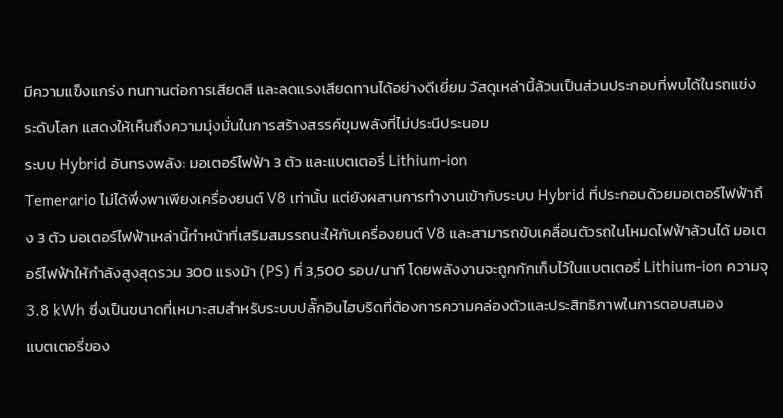มีความแข็งแกร่ง ทนทานต่อการเสียดสี และลดแรงเสียดทานได้อย่างดีเยี่ยม วัสดุเหล่านี้ล้วนเป็นส่วนประกอบที่พบได้ในรถแข่งระดับโลก แสดงให้เห็นถึงความมุ่งมั่นในการสร้างสรรค์ขุมพลังที่ไม่ประนีประนอม
ระบบ Hybrid อันทรงพลัง: มอเตอร์ไฟฟ้า 3 ตัว และแบตเตอรี่ Lithium-ion
Temerario ไม่ได้พึ่งพาเพียงเครื่องยนต์ V8 เท่านั้น แต่ยังผสานการทำงานเข้ากับระบบ Hybrid ที่ประกอบด้วยมอเตอร์ไฟฟ้าถึง 3 ตัว มอเตอร์ไฟฟ้าเหล่านี้ทำหน้าที่เสริมสมรรถนะให้กับเครื่องยนต์ V8 และสามารถขับเคลื่อนตัวรถในโหมดไฟฟ้าล้วนได้ มอเตอร์ไฟฟ้าให้กำลังสูงสุดรวม 300 แรงม้า (PS) ที่ 3,500 รอบ/นาที โดยพลังงานจะถูกกักเก็บไว้ในแบตเตอรี่ Lithium-ion ความจุ 3.8 kWh ซึ่งเป็นขนาดที่เหมาะสมสำหรับระบบปลั๊กอินไฮบริดที่ต้องการความคล่องตัวและประสิทธิภาพในการตอบสนอง
แบตเตอรี่ของ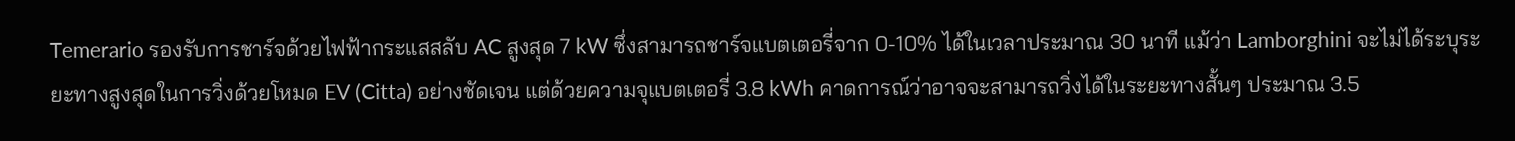Temerario รองรับการชาร์จด้วยไฟฟ้ากระแสสลับ AC สูงสุด 7 kW ซึ่งสามารถชาร์จแบตเตอรี่จาก 0-10% ได้ในเวลาประมาณ 30 นาที แม้ว่า Lamborghini จะไม่ได้ระบุระยะทางสูงสุดในการวิ่งด้วยโหมด EV (Citta) อย่างชัดเจน แต่ด้วยความจุแบตเตอรี่ 3.8 kWh คาดการณ์ว่าอาจจะสามารถวิ่งได้ในระยะทางสั้นๆ ประมาณ 3.5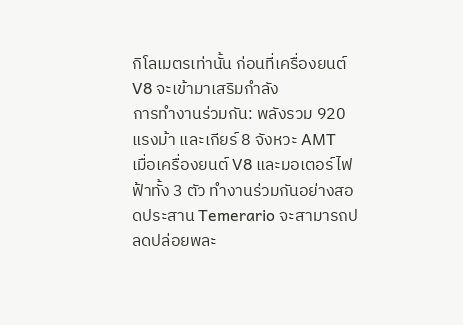กิโลเมตรเท่านั้น ก่อนที่เครื่องยนต์ V8 จะเข้ามาเสริมกำลัง
การทำงานร่วมกัน: พลังรวม 920 แรงม้า และเกียร์ 8 จังหวะ AMT
เมื่อเครื่องยนต์ V8 และมอเตอร์ไฟฟ้าทั้ง 3 ตัว ทำงานร่วมกันอย่างสอดประสาน Temerario จะสามารถปลดปล่อยพละ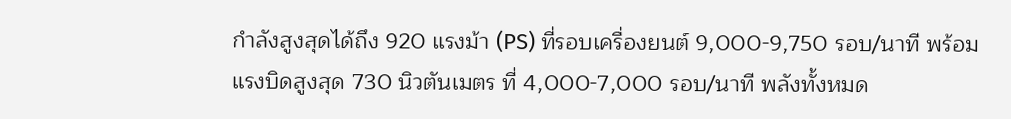กำลังสูงสุดได้ถึง 920 แรงม้า (PS) ที่รอบเครื่องยนต์ 9,000-9,750 รอบ/นาที พร้อมแรงบิดสูงสุด 730 นิวตันเมตร ที่ 4,000-7,000 รอบ/นาที พลังทั้งหมด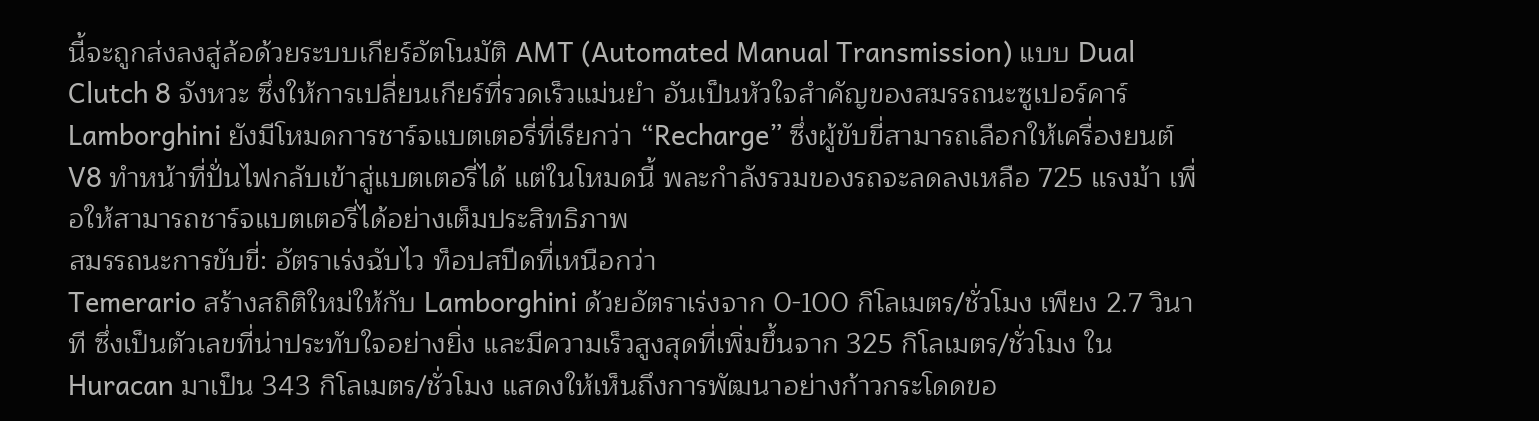นี้จะถูกส่งลงสู่ล้อด้วยระบบเกียร์อัตโนมัติ AMT (Automated Manual Transmission) แบบ Dual Clutch 8 จังหวะ ซึ่งให้การเปลี่ยนเกียร์ที่รวดเร็วแม่นยำ อันเป็นหัวใจสำคัญของสมรรถนะซูเปอร์คาร์
Lamborghini ยังมีโหมดการชาร์จแบตเตอรี่ที่เรียกว่า “Recharge” ซึ่งผู้ขับขี่สามารถเลือกให้เครื่องยนต์ V8 ทำหน้าที่ปั่นไฟกลับเข้าสู่แบตเตอรี่ได้ แต่ในโหมดนี้ พละกำลังรวมของรถจะลดลงเหลือ 725 แรงม้า เพื่อให้สามารถชาร์จแบตเตอรี่ได้อย่างเต็มประสิทธิภาพ
สมรรถนะการขับขี่: อัตราเร่งฉับไว ท็อปสปีดที่เหนือกว่า
Temerario สร้างสถิติใหม่ให้กับ Lamborghini ด้วยอัตราเร่งจาก 0-100 กิโลเมตร/ชั่วโมง เพียง 2.7 วินาที ซึ่งเป็นตัวเลขที่น่าประทับใจอย่างยิ่ง และมีความเร็วสูงสุดที่เพิ่มขึ้นจาก 325 กิโลเมตร/ชั่วโมง ใน Huracan มาเป็น 343 กิโลเมตร/ชั่วโมง แสดงให้เห็นถึงการพัฒนาอย่างก้าวกระโดดขอ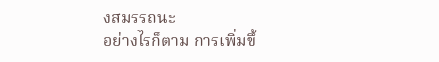งสมรรถนะ
อย่างไรก็ตาม การเพิ่มขึ้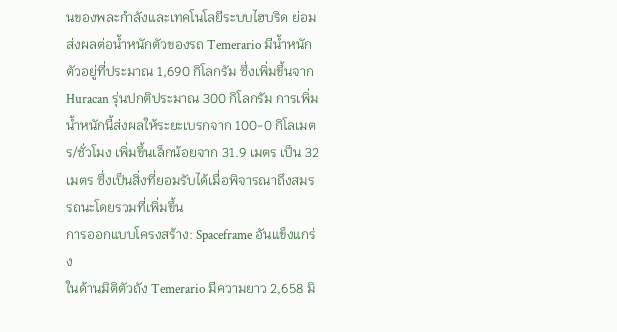นของพละกำลังและเทคโนโลยีระบบไฮบริด ย่อมส่งผลต่อน้ำหนักตัวของรถ Temerario มีน้ำหนักตัวอยู่ที่ประมาณ 1,690 กิโลกรัม ซึ่งเพิ่มขึ้นจาก Huracan รุ่นปกติประมาณ 300 กิโลกรัม การเพิ่มน้ำหนักนี้ส่งผลให้ระยะเบรกจาก 100-0 กิโลเมตร/ชั่วโมง เพิ่มขึ้นเล็กน้อยจาก 31.9 เมตร เป็น 32 เมตร ซึ่งเป็นสิ่งที่ยอมรับได้เมื่อพิจารณาถึงสมรรถนะโดยรวมที่เพิ่มขึ้น
การออกแบบโครงสร้าง: Spaceframe อันแข็งแกร่ง
ในด้านมิติตัวถัง Temerario มีความยาว 2,658 มิ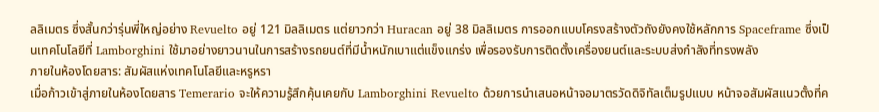ลลิเมตร ซึ่งสั้นกว่ารุ่นพี่ใหญ่อย่าง Revuelto อยู่ 121 มิลลิเมตร แต่ยาวกว่า Huracan อยู่ 38 มิลลิเมตร การออกแบบโครงสร้างตัวถังยังคงใช้หลักการ Spaceframe ซึ่งเป็นเทคโนโลยีที่ Lamborghini ใช้มาอย่างยาวนานในการสร้างรถยนต์ที่มีน้ำหนักเบาแต่แข็งแกร่ง เพื่อรองรับการติดตั้งเครื่องยนต์และระบบส่งกำลังที่ทรงพลัง
ภายในห้องโดยสาร: สัมผัสแห่งเทคโนโลยีและหรูหรา
เมื่อก้าวเข้าสู่ภายในห้องโดยสาร Temerario จะให้ความรู้สึกคุ้นเคยกับ Lamborghini Revuelto ด้วยการนำเสนอหน้าจอมาตรวัดดิจิทัลเต็มรูปแบบ หน้าจอสัมผัสแนวตั้งที่ค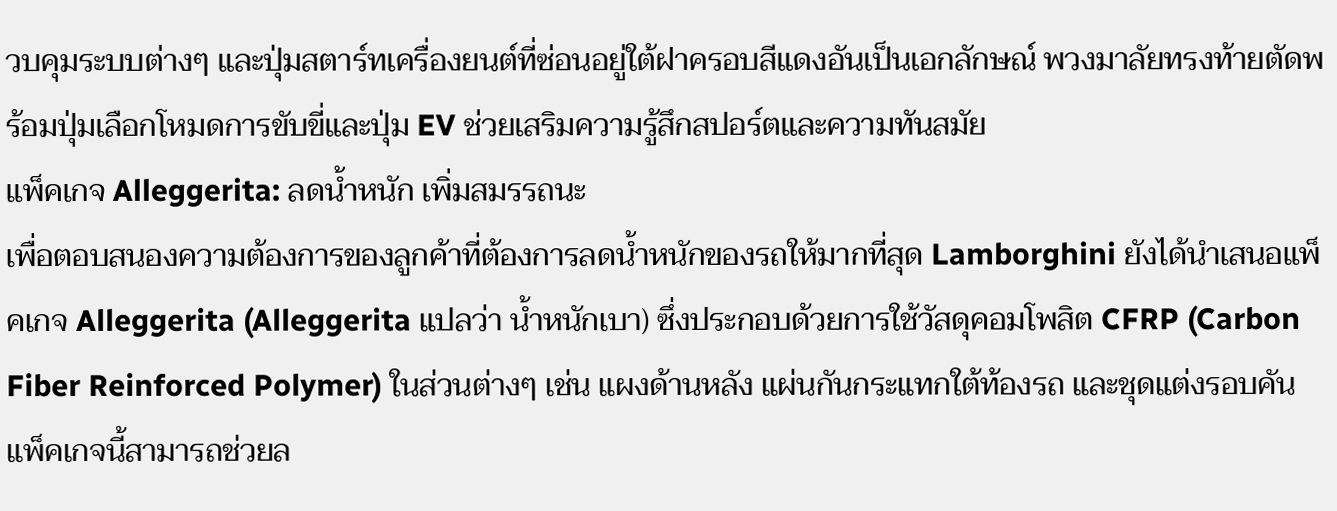วบคุมระบบต่างๆ และปุ่มสตาร์ทเครื่องยนต์ที่ซ่อนอยู่ใต้ฝาครอบสีแดงอันเป็นเอกลักษณ์ พวงมาลัยทรงท้ายตัดพร้อมปุ่มเลือกโหมดการขับขี่และปุ่ม EV ช่วยเสริมความรู้สึกสปอร์ตและความทันสมัย
แพ็คเกจ Alleggerita: ลดน้ำหนัก เพิ่มสมรรถนะ
เพื่อตอบสนองความต้องการของลูกค้าที่ต้องการลดน้ำหนักของรถให้มากที่สุด Lamborghini ยังได้นำเสนอแพ็คเกจ Alleggerita (Alleggerita แปลว่า น้ำหนักเบา) ซึ่งประกอบด้วยการใช้วัสดุคอมโพสิต CFRP (Carbon Fiber Reinforced Polymer) ในส่วนต่างๆ เช่น แผงด้านหลัง แผ่นกันกระแทกใต้ท้องรถ และชุดแต่งรอบคัน แพ็คเกจนี้สามารถช่วยล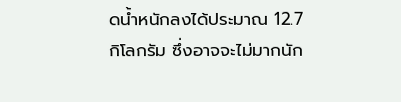ดน้ำหนักลงได้ประมาณ 12.7 กิโลกรัม ซึ่งอาจจะไม่มากนัก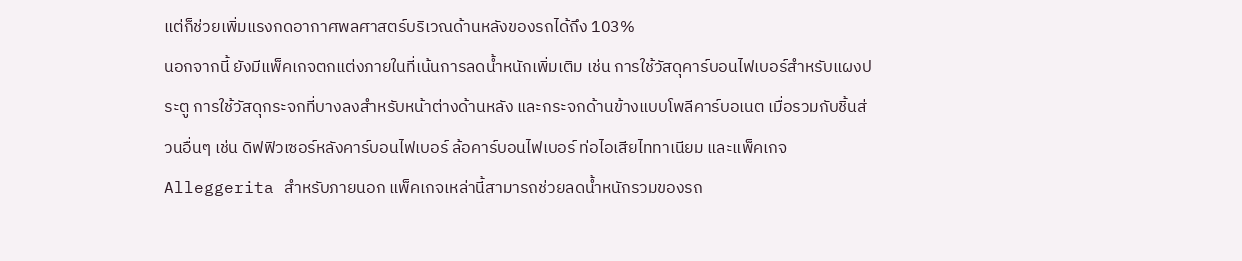แต่ก็ช่วยเพิ่มแรงกดอากาศพลศาสตร์บริเวณด้านหลังของรถได้ถึง 103%
นอกจากนี้ ยังมีแพ็คเกจตกแต่งภายในที่เน้นการลดน้ำหนักเพิ่มเติม เช่น การใช้วัสดุคาร์บอนไฟเบอร์สำหรับแผงประตู การใช้วัสดุกระจกที่บางลงสำหรับหน้าต่างด้านหลัง และกระจกด้านข้างแบบโพลีคาร์บอเนต เมื่อรวมกับชิ้นส่วนอื่นๆ เช่น ดิฟฟิวเซอร์หลังคาร์บอนไฟเบอร์ ล้อคาร์บอนไฟเบอร์ ท่อไอเสียไททาเนียม และแพ็คเกจ Alleggerita สำหรับภายนอก แพ็คเกจเหล่านี้สามารถช่วยลดน้ำหนักรวมของรถ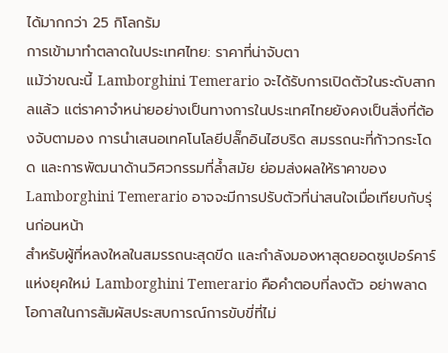ได้มากกว่า 25 กิโลกรัม
การเข้ามาทำตลาดในประเทศไทย: ราคาที่น่าจับตา
แม้ว่าขณะนี้ Lamborghini Temerario จะได้รับการเปิดตัวในระดับสากลแล้ว แต่ราคาจำหน่ายอย่างเป็นทางการในประเทศไทยยังคงเป็นสิ่งที่ต้องจับตามอง การนำเสนอเทคโนโลยีปลั๊กอินไฮบริด สมรรถนะที่ก้าวกระโดด และการพัฒนาด้านวิศวกรรมที่ล้ำสมัย ย่อมส่งผลให้ราคาของ Lamborghini Temerario อาจจะมีการปรับตัวที่น่าสนใจเมื่อเทียบกับรุ่นก่อนหน้า
สำหรับผู้ที่หลงใหลในสมรรถนะสุดขีด และกำลังมองหาสุดยอดซูเปอร์คาร์แห่งยุคใหม่ Lamborghini Temerario คือคำตอบที่ลงตัว อย่าพลาดโอกาสในการสัมผัสประสบการณ์การขับขี่ที่ไม่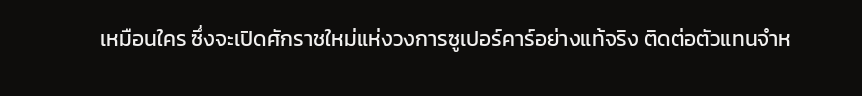เหมือนใคร ซึ่งจะเปิดศักราชใหม่แห่งวงการซูเปอร์คาร์อย่างแท้จริง ติดต่อตัวแทนจำห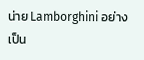น่าย Lamborghini อย่างเป็น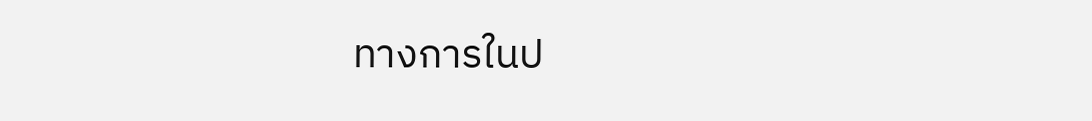ทางการในป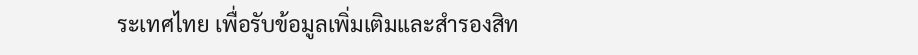ระเทศไทย เพื่อรับข้อมูลเพิ่มเติมและสำรองสิท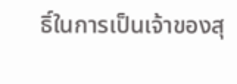ธิ์ในการเป็นเจ้าของสุ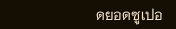ดยอดซูเปอ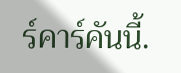ร์คาร์คันนี้.